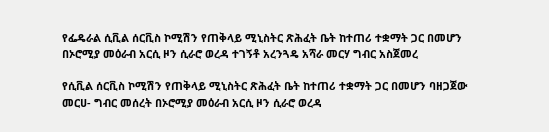የፌዴራል ሲቪል ሰርቪስ ኮሚሽን የጠቅላይ ሚኒስትር ጽሕፈት ቤት ከተጠሪ ተቋማት ጋር በመሆን በኦሮሚያ መዕራብ አርሲ ዞን ሲራሮ ወረዳ ተገኝቶ አረንጓዴ አሻራ መርሃ ግብር አስጀመረ

የሲቪል ሰርቪስ ኮሚሽን የጠቅላይ ሚኒስትር ጽሕፈት ቤት ከተጠሪ ተቋማት ጋር በመሆን ባዘጋጀው መርሀ- ግብር መሰረት በኦሮሚያ መዕራብ አርሲ ዞን ሲራሮ ወረዳ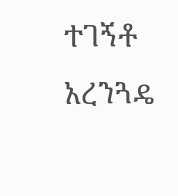ተገኝቶ አረንጓዴ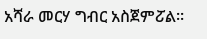አሻራ መርሃ ግብር አስጀምፘል፡፡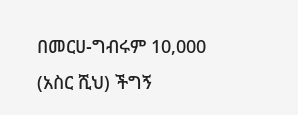በመርሀ-ግብሩም 10,000 (አስር ሺህ) ችግኝ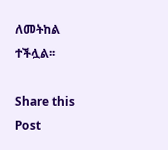ለመትከል ተችሏል፡፡

Share this Post